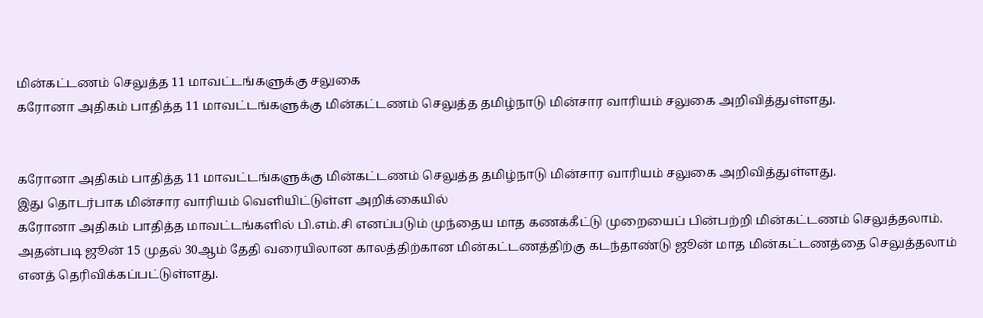மின்கட்டணம் செலுத்த 11 மாவட்டங்களுக்கு சலுகை
கரோனா அதிகம் பாதித்த 11 மாவட்டங்களுக்கு மின்கட்டணம் செலுத்த தமிழ்நாடு மின்சார வாரியம் சலுகை அறிவித்துள்ளது.


கரோனா அதிகம் பாதித்த 11 மாவட்டங்களுக்கு மின்கட்டணம் செலுத்த தமிழ்நாடு மின்சார வாரியம் சலுகை அறிவித்துள்ளது.
இது தொடர்பாக மின்சார வாரியம் வெளியிட்டுள்ள அறிக்கையில்
கரோனா அதிகம் பாதித்த மாவட்டங்களில் பி.எம்.சி எனப்படும் முந்தைய மாத கணக்கீட்டு முறையைப் பின்பற்றி மின்கட்டணம் செலுத்தலாம். அதன்படி ஜூன் 15 முதல் 30ஆம் தேதி வரையிலான காலத்திற்கான மின்கட்டணத்திற்கு கடந்தாண்டு ஜூன் மாத மின்கட்டணத்தை செலுத்தலாம் எனத் தெரிவிக்கப்பட்டுள்ளது.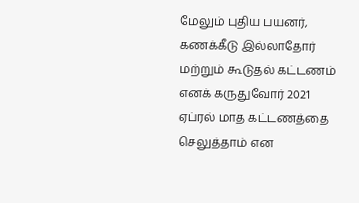மேலும் புதிய பயனர், கணக்கீடு இல்லாதோர் மற்றும் கூடுதல் கட்டணம் எனக் கருதுவோர் 2021 ஏப்ரல் மாத கட்டணத்தை செலுத்தாம் என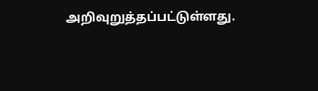அறிவுறுத்தப்பட்டுள்ளது.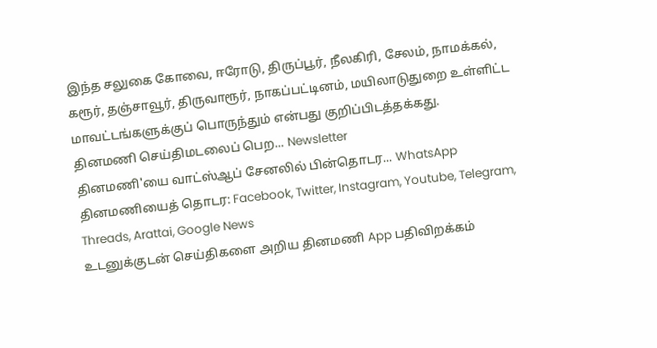இந்த சலுகை கோவை, ஈரோடு, திருப்பூர், நீலகிரி, சேலம், நாமக்கல், கரூர், தஞ்சாவூர், திருவாரூர், நாகப்பட்டினம், மயிலாடுதுறை உள்ளிட்ட மாவட்டங்களுக்குப் பொருந்தும் என்பது குறிப்பிடத்தக்கது.
தினமணி செய்திமடலைப் பெற... Newsletter
தினமணி'யை வாட்ஸ்ஆப் சேனலில் பின்தொடர... WhatsApp
தினமணியைத் தொடர: Facebook, Twitter, Instagram, Youtube, Telegram, Threads, Arattai, Google News
உடனுக்குடன் செய்திகளை அறிய தினமணி App பதிவிறக்கம்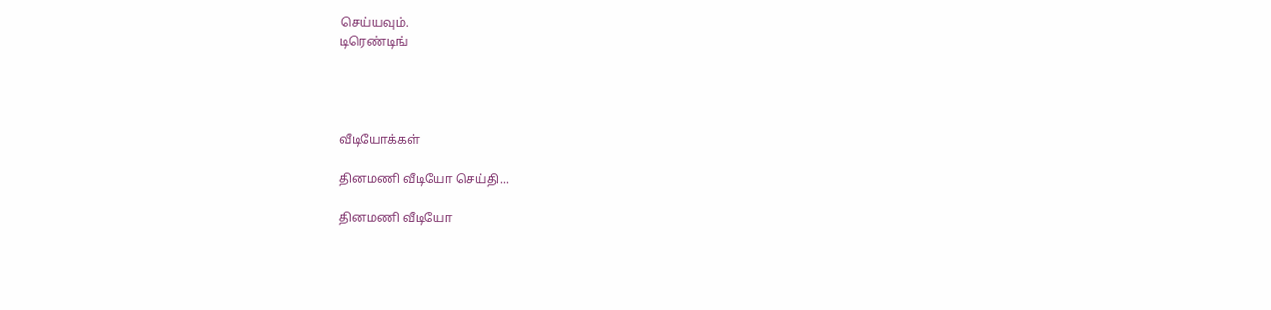செய்யவும்.
டிரெண்டிங்




வீடியோக்கள்

தினமணி வீடியோ செய்தி...

தினமணி வீடியோ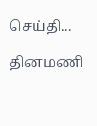செய்தி...

தினமணி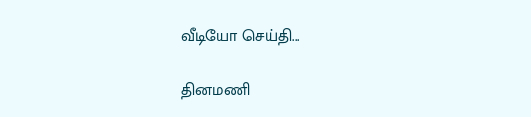வீடியோ செய்தி...

தினமணி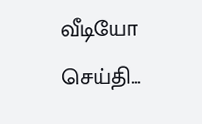வீடியோ செய்தி...